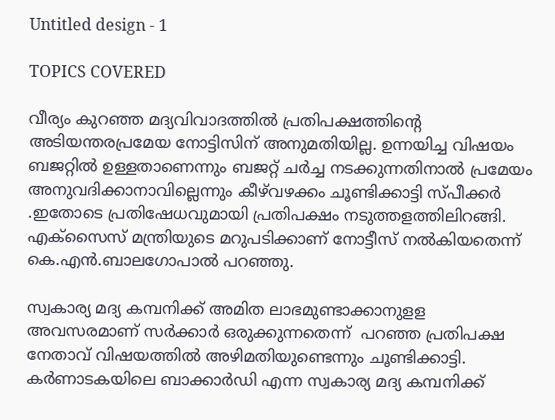Untitled design - 1

TOPICS COVERED

വീര്യം കുറഞ്ഞ മദ്യവിവാദത്തില്‍ പ്രതിപക്ഷത്തിന്റെ അടിയന്തരപ്രമേയ നോട്ടിസിന് അനുമതിയില്ല. ഉന്നയിച്ച വിഷയം ബജറ്റില്‍ ഉള്ളതാണെന്നും ബജറ്റ് ചര്‍ച്ച നടക്കുന്നതിനാല്‍ പ്രമേയം അനുവദിക്കാനാവില്ലെന്നും കീഴ്‌വഴക്കം ചൂണ്ടിക്കാട്ടി സ്പീക്കര്‍ .ഇതോടെ പ്രതിഷേധവുമായി പ്രതിപക്ഷം നടുത്തളത്തിലിറങ്ങി. എക്സൈസ് മന്ത്രിയുടെ മറുപടിക്കാണ് നോട്ടീസ് നല്‍കിയതെന്ന് കെ.എന്‍.ബാലഗോപാല്‍ പറഞ്ഞു.

സ്വകാര്യ മദ്യ കമ്പനിക്ക് അമിത ലാഭമുണ്ടാക്കാനുളള അവസരമാണ് സര്‍ക്കാര്‍ ഒരുക്കുന്നതെന്ന്  പറഞ്ഞ പ്രതിപക്ഷ നേതാവ് വിഷയത്തില്‍ അഴിമതിയുണ്ടെന്നും ചൂണ്ടിക്കാട്ടി. കര്‍ണാടകയിലെ ബാക്കാര്‍ഡി എന്ന സ്വകാര്യ മദ്യ കമ്പനിക്ക്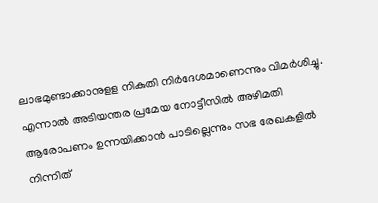ലാഭമുണ്ടാക്കാനുളള നികുതി നിര്‍ദേശമാണെന്നും വിമര്‍ശിച്ചു. എന്നാല്‍ അടിയന്തര പ്രമേയ നോട്ടീസില്‍ അഴിമതി ആരോപണം ഉന്നയിക്കാന്‍ പാടില്ലെന്നും സഭ രേഖകളില്‍ നിന്നിത്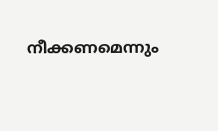നീക്കണമെന്നും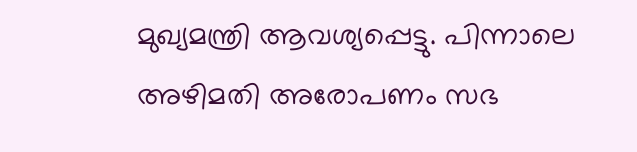മുഖ്യമന്ത്രി ആവശ്യപ്പെട്ടു. പിന്നാലെ അഴിമതി അരോപണം സഭ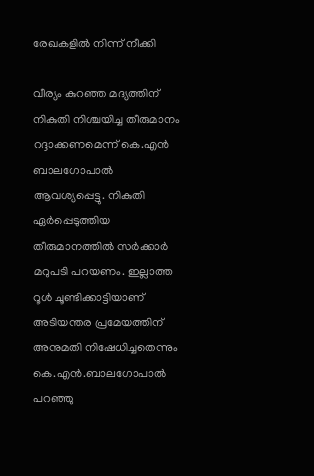രേഖകളില്‍ നിന്ന് നീക്കി

വീര്യം കുറഞ്ഞ മദ്യത്തിന് നികുതി നിശ്ചയിച്ച തീരുമാനം റദ്ദാക്കണമെന്ന് കെ.എന്‍ ബാലഗോപാല്‍ ആവശ്യപ്പെട്ടു. നികുതി ഏര്‍പ്പെടുത്തിയ തീരുമാനത്തില്‍ സര്‍ക്കാര്‍ മറുപടി പറയണം. ഇല്ലാത്ത റൂള്‍ ചൂണ്ടിക്കാട്ടിയാണ് അടിയന്തര പ്രമേയത്തിന് അനുമതി നിഷേധിച്ചതെന്നും കെ.എന്‍.ബാലഗോപാല്‍ പറഞ്ഞു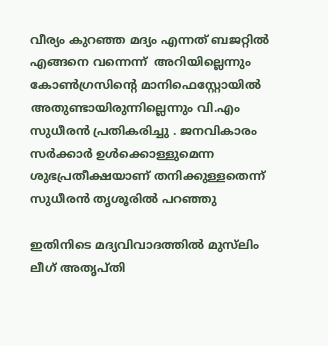വീര്യം കുറഞ്ഞ മദ്യം എന്നത് ബജറ്റിൽ എങ്ങനെ വന്നെന്ന്  അറിയില്ലെന്നും കോൺഗ്രസിന്റെ മാനിഫെസ്റ്റോയിൽ അതുണ്ടായിരുന്നില്ലെന്നും വി.എം സുധീരന്‍ പ്രതികരിച്ചു . ജനവികാരം സർക്കാർ ഉൾക്കൊള്ളുമെന്ന ശുഭപ്രതീക്ഷയാണ് തനിക്കുള്ളതെന്ന് സുധീരന്‍ തൃശൂരില്‍ പറഞ്ഞു

ഇതിനിടെ മദ്യവിവാദത്തിൽ മുസ്‌ലിം ലീഗ് അതൃപ്തി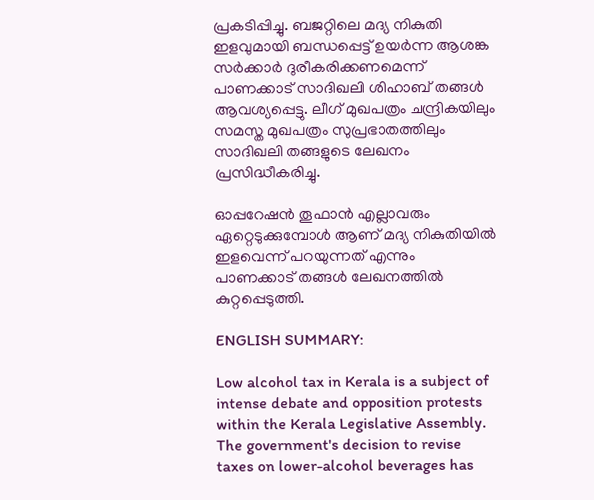പ്രകടിപ്പിച്ചു. ബജറ്റിലെ മദ്യ നികുതി ഇളവുമായി ബന്ധപ്പെട്ട് ഉയർന്ന ആശങ്ക സർക്കാർ ദുരീകരിക്കണമെന്ന് പാണക്കാട് സാദിഖലി ശിഹാബ് തങ്ങൾ ആവശ്യപ്പെട്ടു. ലീഗ് മുഖപത്രം ചന്ദ്രികയിലും സമസ്ത മുഖപത്രം സുപ്രഭാതത്തിലും സാദിഖലി തങ്ങളുടെ ലേഖനം പ്രസിദ്ധീകരിച്ചു.

ഓപ്പറേഷൻ തൂഫാൻ എല്ലാവരും ഏറ്റെടുക്കുമ്പോൾ ആണ് മദ്യ നികുതിയിൽ ഇളവെന്ന് പറയുന്നത് എന്നും പാണക്കാട് തങ്ങൾ ലേഖനത്തിൽ കുറ്റപ്പെടുത്തി.

ENGLISH SUMMARY:

Low alcohol tax in Kerala is a subject of intense debate and opposition protests within the Kerala Legislative Assembly. The government's decision to revise taxes on lower-alcohol beverages has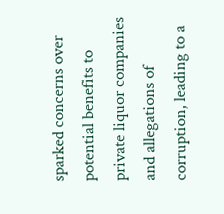sparked concerns over potential benefits to private liquor companies and allegations of corruption, leading to a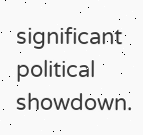significant political showdown.